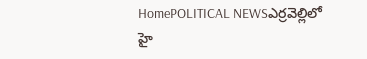HomePOLITICAL NEWSఎర్రవెల్లిలో హై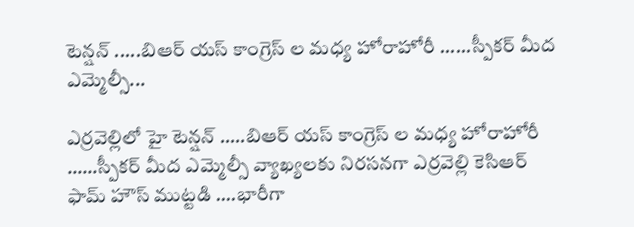టెన్షన్ .....బిఆర్ యస్ కాంగ్రెస్ ల మధ్య హోరాహోరీ ......స్పీకర్ మీద ఎమ్మెల్సీ...

ఎర్రవెల్లిలో హై టెన్షన్ …..బిఆర్ యస్ కాంగ్రెస్ ల మధ్య హోరాహోరీ ……స్పీకర్ మీద ఎమ్మెల్సీ వ్యాఖ్యలకు నిరసనగా ఎర్రవెల్లి కెసిఆర్ ఫామ్ హౌస్ ముట్టడి ….భారీగా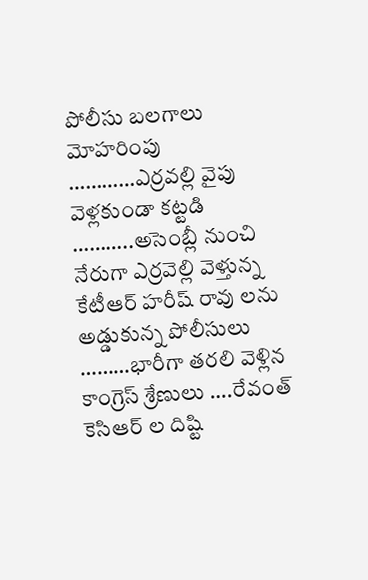పోలీసు బలగాలు మోహరింపు …………ఎర్రవల్లి వైపు వెళ్లకుండా కట్టడి ………..అసెంబ్లీ నుంచి నేరుగా ఎర్రవెల్లి వెళ్తున్న కేటీఆర్ హరీష్ రావు లను అడ్డుకున్న పోలీసులు ………భారీగా తరలి వెళ్లిన కాంగ్రెస్ శ్రేణులు ….రేవంత్ కెసిఆర్ ల దిష్టి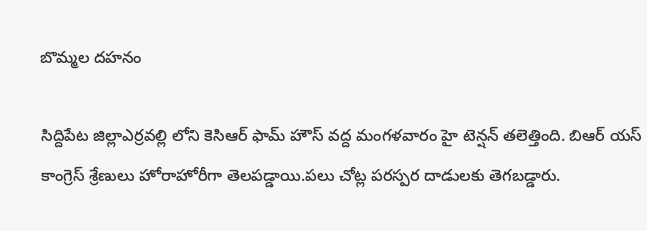బొమ్మల దహనం

సిద్దిపేట జిల్లాఎర్రవల్లి లోని కెసిఆర్ ఫామ్ హౌస్ వద్ద మంగళవారం హై టెన్షన్ తలెత్తింది. బిఆర్ యస్ కాంగ్రెస్ శ్రేణులు హోరాహోరీగా తెలపడ్డాయి.పలు చోట్ల పరస్పర దాడులకు తెగబడ్డారు.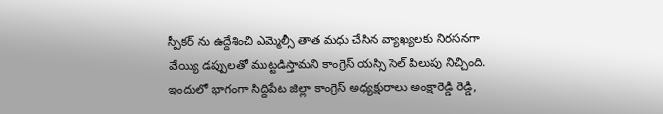స్పీకర్ ను ఉద్దేశించి ఎమ్మెల్సీ తాత మధు చేసిన వ్యాఖ్యలకు నిరసనగా వేయ్యి డప్పులతో ముట్టడిస్తామని కాంగ్రెస్ యస్సి సెల్ పిలుపు నిచ్చింది. ఇందులో భాగంగా సిద్దిపేట జిల్లా కాంగ్రెస్ అధ్యక్షురాలు అంక్షారెడ్డి రెడ్డి,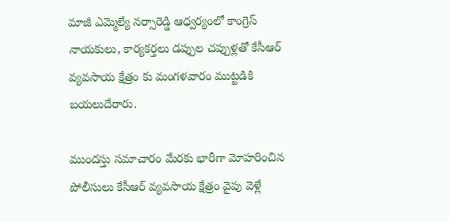మాజీ ఎమ్మెల్యే నర్సారెడ్డి ఆధ్వర్యంలో కాంగ్రెస్ నాయకులు, కార్యకర్తలు డప్పుల చప్పుళ్లతో కేసీఆర్ వ్యవసాయ క్షేత్రం కు మంగళవారం ముట్టడికి బయలుదేరారు.

ముందస్తు సమాచారం మేరకు భారీగా మోహరించిన పోలీసులు కేసీఆర్ వ్యవసాయ క్షేత్రం వైపు వెళ్లే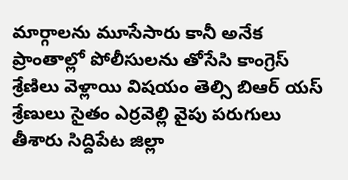మార్గాలను మూసేసారు కానీ అనేక ప్రాంతాల్లో పోలీసులను తోసేసి కాంగ్రెస్ శ్రేణిలు వెళ్లాయి విషయం తెల్సి బిఆర్ యస్ శ్రేణులు సైతం ఎర్రవెల్లి వైపు పరుగులు తీశారు సిద్దిపేట జిల్లా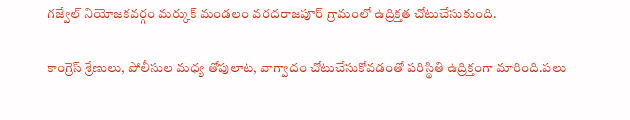గజ్వేల్ నియోజకవర్గం మర్కుక్ మండలం వరదరాజపూర్ గ్రామంలో ఉద్రిక్తత చోటుచేసుకుంది.

కాంగ్రెస్ శ్రేణులు, పోలీసుల మధ్య తోపులాట, వాగ్వాదం చోటుచేసుకోవడంతో పరిస్థితి ఉద్రిక్తంగా మారింది.పలు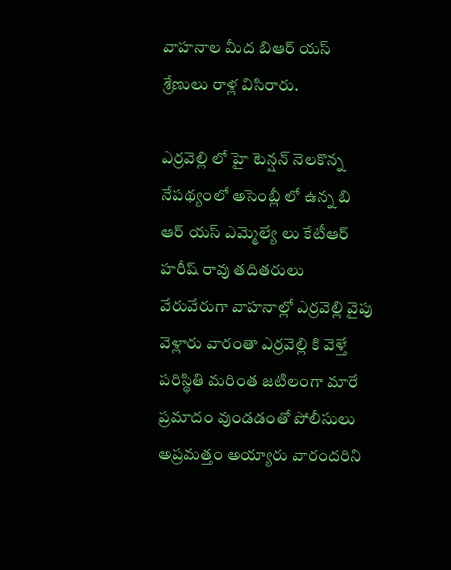వాహనాల మీద బిఆర్ యస్ శ్రేణులు రాళ్ల విసిరారు.

ఎర్రవెల్లి లో హై టెన్షన్ నెలకొన్న నేపథ్యంలో అసెంబ్లీ లో ఉన్న బి ఆర్ యస్ ఎమ్మెల్యే లు కేటీఆర్ హరీష్ రావు తదితరులు వేరువేరుగా వాహనాల్లో ఎర్రవెల్లి వైపు వెళ్లారు వారంతా ఎర్రవెల్లి కి వెళ్తే పరిస్థితి మరింత జటిలంగా మారే ప్రమాదం వుండడంతో పోలీసులు అప్రమత్తం అయ్యారు వారందరిని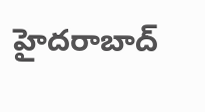హైదరాబాద్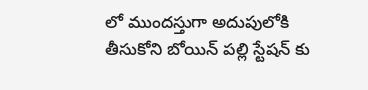లో ముందస్తుగా అదుపులోకి తీసుకోని బోయిన్ పల్లి స్టేషన్ కు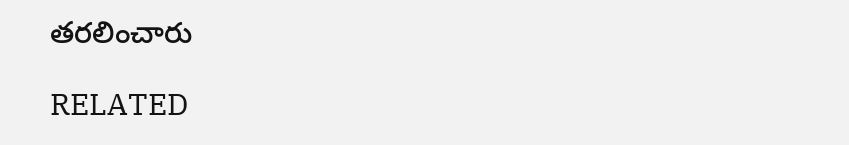తరలించారు

RELATED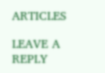ARTICLES

LEAVE A REPLY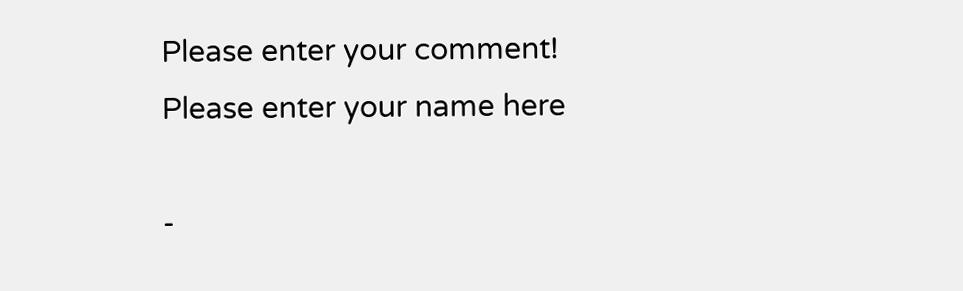Please enter your comment!
Please enter your name here

-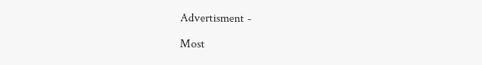Advertisment -

Most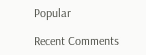Popular

Recent Comments